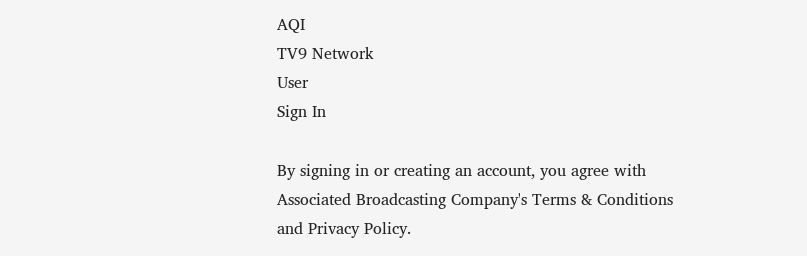AQI
TV9 Network
User
Sign In

By signing in or creating an account, you agree with Associated Broadcasting Company's Terms & Conditions and Privacy Policy.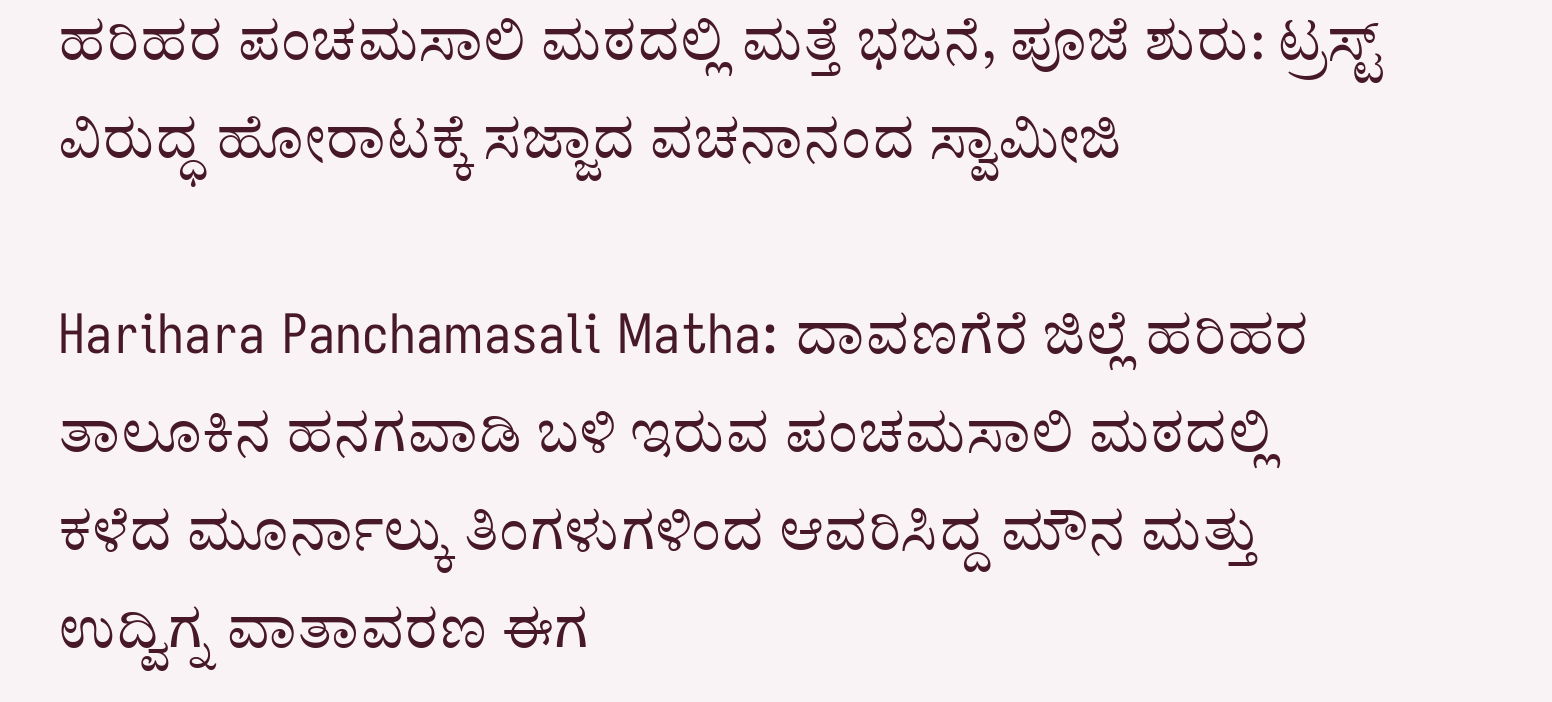ಹರಿಹರ ಪಂಚಮಸಾಲಿ ಮಠದಲ್ಲಿ ಮತ್ತೆ ಭಜನೆ, ಪೂಜೆ ಶುರು: ಟ್ರಸ್ಟ್ ವಿರುದ್ಧ ಹೋರಾಟಕ್ಕೆ ಸಜ್ಜಾದ ವಚನಾನಂದ ಸ್ವಾಮೀಜಿ

Harihara Panchamasali Matha: ದಾವಣಗೆರೆ ಜಿಲ್ಲೆ ಹರಿಹರ ತಾಲೂಕಿನ ಹನಗವಾಡಿ ಬಳಿ ಇರುವ ಪಂಚಮಸಾಲಿ ಮಠದಲ್ಲಿ ಕಳೆದ ಮೂರ್ನಾಲ್ಕು ತಿಂಗಳುಗಳಿಂದ ಆವರಿಸಿದ್ದ ಮೌನ ಮತ್ತು ಉದ್ವಿಗ್ನ ವಾತಾವರಣ ಈಗ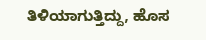ತಿಳಿಯಾಗುತ್ತಿದ್ದು, ಹೊಸ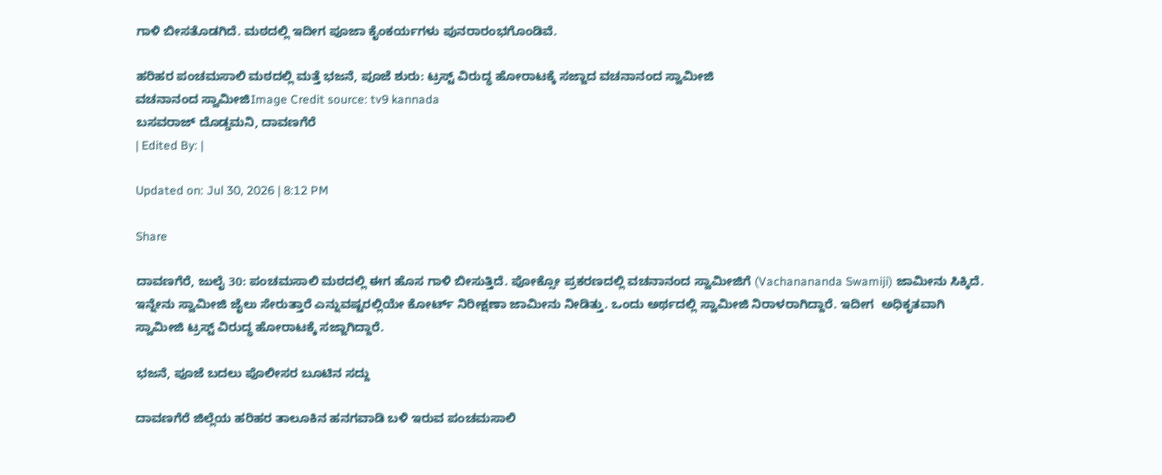ಗಾಳಿ ಬೀಸತೊಡಗಿದೆ. ಮಠದಲ್ಲಿ ಇದೀಗ ಪೂಜಾ ಕೈಂಕರ್ಯಗಳು ಪುನರಾರಂಭಗೊಂಡಿವೆ.

ಹರಿಹರ ಪಂಚಮಸಾಲಿ ಮಠದಲ್ಲಿ ಮತ್ತೆ ಭಜನೆ, ಪೂಜೆ ಶುರು: ಟ್ರಸ್ಟ್ ವಿರುದ್ಧ ಹೋರಾಟಕ್ಕೆ ಸಜ್ಜಾದ ವಚನಾನಂದ ಸ್ವಾಮೀಜಿ
ವಚನಾನಂದ ಸ್ವಾಮೀಜಿImage Credit source: tv9 kannada
ಬಸವರಾಜ್ ದೊಡ್ಡಮನಿ, ದಾವಣಗೆರೆ
| Edited By: |

Updated on: Jul 30, 2026 | 8:12 PM

Share

ದಾವಣಗೆರೆ, ಜುಲೈ 30: ಪಂಚಮಸಾಲಿ ಮಠದಲ್ಲಿ ಈಗ ಹೊಸ ಗಾಳಿ ಬೀಸುತ್ತಿದೆ. ಪೋಕ್ಸೋ ಪ್ರಕರಣದಲ್ಲಿ ವಚನಾನಂದ ಸ್ವಾಮೀಜಿಗೆ (Vachanananda Swamiji) ಜಾಮೀನು ಸಿಕ್ಕಿದೆ. ಇನ್ನೇನು ಸ್ವಾಮೀಜಿ ಜೈಲು ಸೇರುತ್ತಾರೆ ಎನ್ನುವಷ್ಟರಲ್ಲಿಯೇ ಕೋರ್ಟ್ ನಿರೀಕ್ಷಣಾ ಜಾಮೀನು ನೀಡಿತ್ತು. ಒಂದು ಅರ್ಥದಲ್ಲಿ ಸ್ವಾಮೀಜಿ ನಿರಾಳರಾಗಿದ್ದಾರೆ. ಇದೀಗ  ಅಧಿಕೃತವಾಗಿ ಸ್ವಾಮೀಜಿ ಟ್ರಸ್ಟ್ ವಿರುದ್ಧ ಹೋರಾಟಕ್ಕೆ ಸಜ್ಜಾಗಿದ್ದಾರೆ.

ಭಜನೆ, ಪೂಜೆ ಬದಲು ಪೊಲೀಸರ ಬೂಟಿನ ಸದ್ದು

ದಾವಣಗೆರೆ ಜಿಲ್ಲೆಯ ಹರಿಹರ ತಾಲೂಕಿನ ಹನಗವಾಡಿ ಬಳಿ ಇರುವ ಪಂಚಮಸಾಲಿ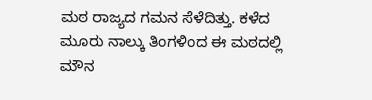ಮಠ ರಾಜ್ಯದ ಗಮನ ಸೆಳೆದಿತ್ತು. ಕಳೆದ ಮೂರು ನಾಲ್ಕು ತಿಂಗಳಿಂದ ಈ ಮಠದಲ್ಲಿ ಮೌನ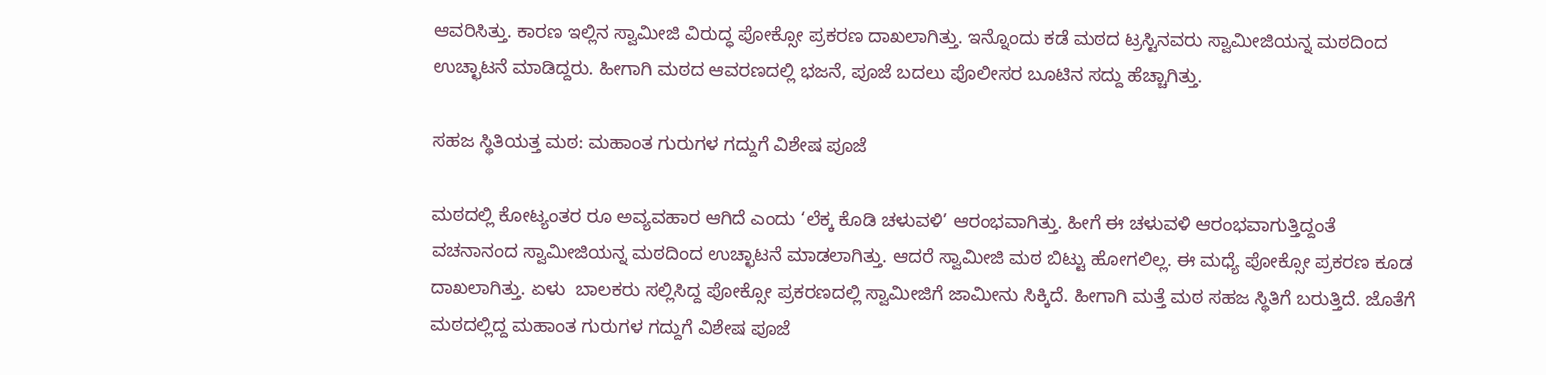ಆವರಿಸಿತ್ತು. ಕಾರಣ ಇಲ್ಲಿನ ಸ್ವಾಮೀಜಿ ವಿರುದ್ಧ ಪೋಕ್ಸೋ ಪ್ರಕರಣ ದಾಖಲಾಗಿತ್ತು. ಇನ್ನೊಂದು ಕಡೆ ಮಠದ ಟ್ರಸ್ಟಿನವರು ಸ್ವಾಮೀಜಿಯನ್ನ ಮಠದಿಂದ ಉಚ್ಛಾಟನೆ ಮಾಡಿದ್ದರು. ಹೀಗಾಗಿ ಮಠದ ಆವರಣದಲ್ಲಿ ಭಜನೆ, ಪೂಜೆ ಬದಲು ಪೊಲೀಸರ ಬೂಟಿನ ಸದ್ದು ಹೆಚ್ಚಾಗಿತ್ತು.

ಸಹಜ ಸ್ಥಿತಿಯತ್ತ ಮಠ: ಮಹಾಂತ ಗುರುಗಳ ಗದ್ದುಗೆ ವಿಶೇಷ ಪೂಜೆ

ಮಠದಲ್ಲಿ ಕೋಟ್ಯಂತರ ರೂ ಅವ್ಯವಹಾರ ಆಗಿದೆ ಎಂದು ‘ಲೆಕ್ಕ ಕೊಡಿ ಚಳುವಳಿ’ ಆರಂಭವಾಗಿತ್ತು. ಹೀಗೆ ಈ ಚಳುವಳಿ ಆರಂಭವಾಗುತ್ತಿದ್ದಂತೆ ವಚನಾನಂದ ಸ್ವಾಮೀಜಿಯನ್ನ ಮಠದಿಂದ ಉಚ್ಛಾಟನೆ ಮಾಡಲಾಗಿತ್ತು. ಆದರೆ ಸ್ವಾಮೀಜಿ ಮಠ ಬಿಟ್ಟು ಹೋಗಲಿಲ್ಲ. ಈ ಮಧ್ಯೆ ಪೋಕ್ಸೋ ಪ್ರಕರಣ ಕೂಡ ದಾಖಲಾಗಿತ್ತು. ಏಳು  ಬಾಲಕರು ಸಲ್ಲಿಸಿದ್ದ ಪೋಕ್ಸೋ ಪ್ರಕರಣದಲ್ಲಿ ಸ್ವಾಮೀಜಿಗೆ ಜಾಮೀನು ಸಿಕ್ಕಿದೆ. ಹೀಗಾಗಿ ಮತ್ತೆ ಮಠ ಸಹಜ ಸ್ಥಿತಿಗೆ ಬರುತ್ತಿದೆ. ಜೊತೆಗೆ ಮಠದಲ್ಲಿದ್ದ ಮಹಾಂತ ಗುರುಗಳ ಗದ್ದುಗೆ ವಿಶೇಷ ಪೂಜೆ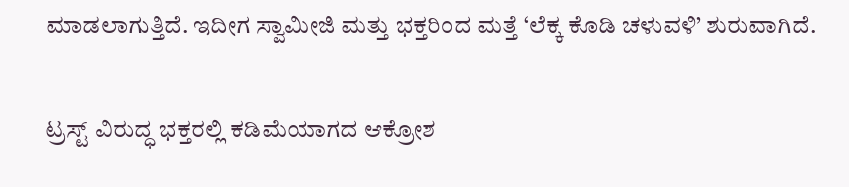ಮಾಡಲಾಗುತ್ತಿದೆ. ಇದೀಗ ಸ್ವಾಮೀಜಿ ಮತ್ತು ಭಕ್ತರಿಂದ ಮತ್ತೆ ‘ಲೆಕ್ಕ ಕೊಡಿ ಚಳುವಳಿ’ ಶುರುವಾಗಿದೆ.

ಟ್ರಸ್ಟ್ ವಿರುದ್ಧ ಭಕ್ತರಲ್ಲಿ ಕಡಿಮೆಯಾಗದ ಆಕ್ರೋಶ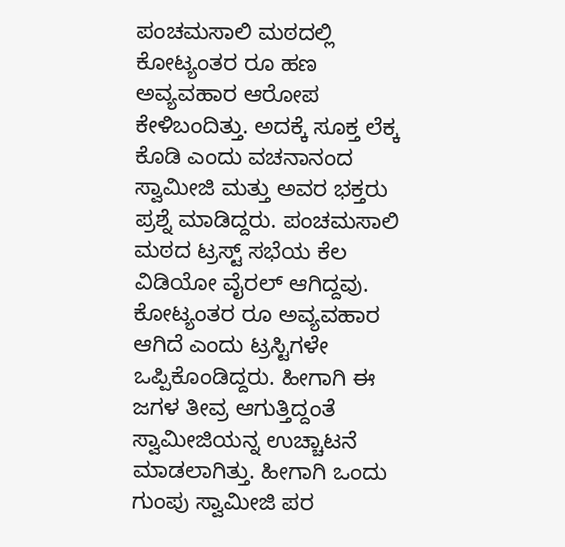ಪಂಚಮಸಾಲಿ ಮಠದಲ್ಲಿ ಕೋಟ್ಯಂತರ ರೂ ಹಣ ಅವ್ಯವಹಾರ ಆರೋಪ ಕೇಳಿಬಂದಿತ್ತು. ಅದಕ್ಕೆ ಸೂಕ್ತ ಲೆಕ್ಕ ಕೊಡಿ ಎಂದು ವಚನಾನಂದ ಸ್ವಾಮೀಜಿ ಮತ್ತು ಅವರ ಭಕ್ತರು ಪ್ರಶ್ನೆ ಮಾಡಿದ್ದರು. ಪಂಚಮಸಾಲಿ ಮಠದ ಟ್ರಸ್ಟ್ ಸಭೆಯ ಕೆಲ ವಿಡಿಯೋ ವೈರಲ್ ಆಗಿದ್ದವು. ಕೋಟ್ಯಂತರ ರೂ ಅವ್ಯವಹಾರ ಆಗಿದೆ ಎಂದು ಟ್ರಸ್ಟಿಗಳೇ ಒಪ್ಪಿಕೊಂಡಿದ್ದರು. ಹೀಗಾಗಿ ಈ ಜಗಳ ತೀವ್ರ ಆಗುತ್ತಿದ್ದಂತೆ ಸ್ವಾಮೀಜಿಯನ್ನ ಉಚ್ಚಾಟನೆ ಮಾಡಲಾಗಿತ್ತು. ಹೀಗಾಗಿ ಒಂದು ಗುಂಪು ಸ್ವಾಮೀಜಿ ಪರ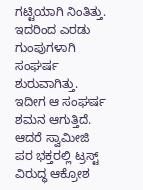ಗಟ್ಟಿಯಾಗಿ ನಿಂತಿತ್ತು. ಇದರಿಂದ ಎರಡು ಗುಂಪುಗಳಾಗಿ ಸಂಘರ್ಷ ಶುರುವಾಗಿತ್ತು. ಇದೀಗ ಆ ಸಂಘರ್ಷ ಶಮನ ಆಗುತ್ತಿದೆ. ಆದರೆ ಸ್ವಾಮೀಜಿ ಪರ ಭಕ್ತರಲ್ಲಿ ಟ್ರಸ್ಟ್ ವಿರುದ್ಧ ಆಕ್ರೋಶ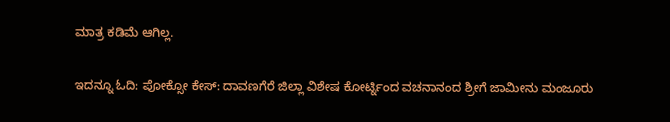ಮಾತ್ರ ಕಡಿಮೆ ಆಗಿಲ್ಲ.

ಇದನ್ನೂ ಓದಿ: ಪೋಕ್ಸೋ ಕೇಸ್: ದಾವಣಗೆರೆ ಜಿಲ್ಲಾ ವಿಶೇಷ ಕೋರ್ಟ್ನಿಂದ ವಚನಾನಂದ ಶ್ರೀಗೆ ಜಾಮೀನು ಮಂಜೂರು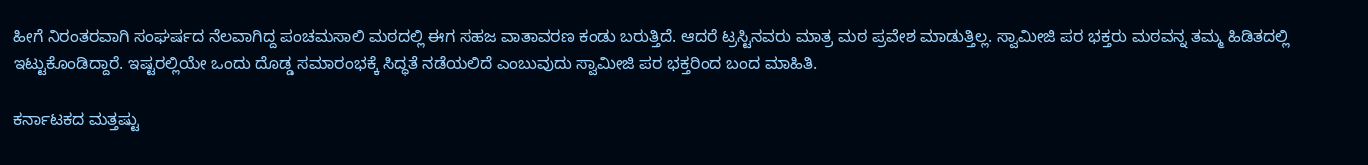ಹೀಗೆ ನಿರಂತರವಾಗಿ ಸಂಘರ್ಷದ ನೆಲವಾಗಿದ್ದ ಪಂಚಮಸಾಲಿ ಮಠದಲ್ಲಿ ಈಗ ಸಹಜ ವಾತಾವರಣ ಕಂಡು ಬರುತ್ತಿದೆ. ಆದರೆ ಟ್ರಸ್ಟಿನವರು ಮಾತ್ರ ಮಠ ಪ್ರವೇಶ ಮಾಡುತ್ತಿಲ್ಲ. ಸ್ವಾಮೀಜಿ ಪರ ಭಕ್ತರು ಮಠವನ್ನ ತಮ್ಮ ಹಿಡಿತದಲ್ಲಿ ಇಟ್ಟುಕೊಂಡಿದ್ದಾರೆ. ಇಷ್ಟರಲ್ಲಿಯೇ ಒಂದು ದೊಡ್ಡ ಸಮಾರಂಭಕ್ಕೆ ಸಿದ್ಧತೆ ನಡೆಯಲಿದೆ ಎಂಬುವುದು ಸ್ವಾಮೀಜಿ ಪರ ಭಕ್ತರಿಂದ ಬಂದ ಮಾಹಿತಿ.

ಕರ್ನಾಟಕದ ಮತ್ತಷ್ಟು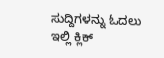ಸುದ್ದಿಗಳನ್ನು ಓದಲು ಇಲ್ಲಿ ಕ್ಲಿಕ್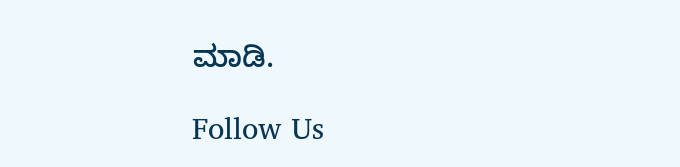ಮಾಡಿ.

Follow Us